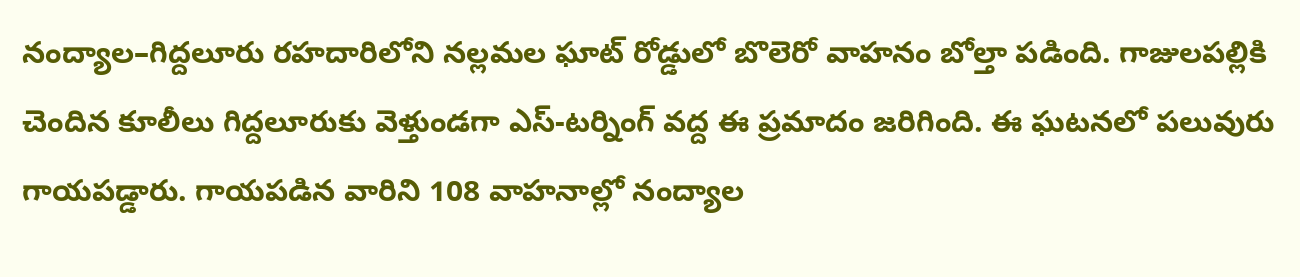నంద్యాల–గిద్దలూరు రహదారిలోని నల్లమల ఘాట్ రోడ్డులో బొలెరో వాహనం బోల్తా పడింది. గాజులపల్లికి చెందిన కూలీలు గిద్దలూరుకు వెళ్తుండగా ఎస్-టర్నింగ్ వద్ద ఈ ప్రమాదం జరిగింది. ఈ ఘటనలో పలువురు గాయపడ్డారు. గాయపడిన వారిని 108 వాహనాల్లో నంద్యాల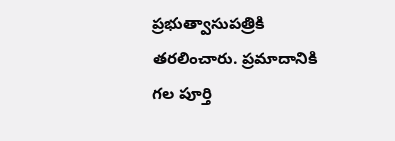ప్రభుత్వాసుపత్రికి తరలించారు. ప్రమాదానికి గల పూర్తి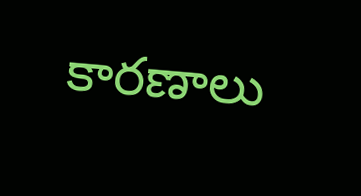కారణాలు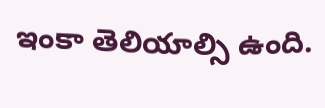ఇంకా తెలియాల్సి ఉంది.